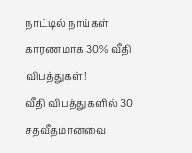நாட்டில் நாய்கள் காரணமாக 30% வீதி விபத்துகள்!
வீதி விபத்துகளில் 30 சதவீதமானவை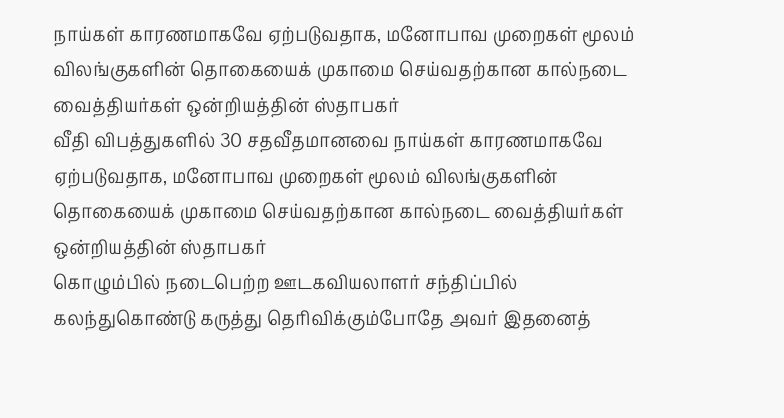நாய்கள் காரணமாகவே ஏற்படுவதாக, மனோபாவ முறைகள் மூலம் விலங்குகளின் தொகையைக் முகாமை செய்வதற்கான கால்நடை வைத்தியர்கள் ஒன்றியத்தின் ஸ்தாபகர்
வீதி விபத்துகளில் 30 சதவீதமானவை நாய்கள் காரணமாகவே ஏற்படுவதாக, மனோபாவ முறைகள் மூலம் விலங்குகளின் தொகையைக் முகாமை செய்வதற்கான கால்நடை வைத்தியர்கள் ஒன்றியத்தின் ஸ்தாபகர்
கொழும்பில் நடைபெற்ற ஊடகவியலாளர் சந்திப்பில் கலந்துகொண்டு கருத்து தெரிவிக்கும்போதே அவர் இதனைத்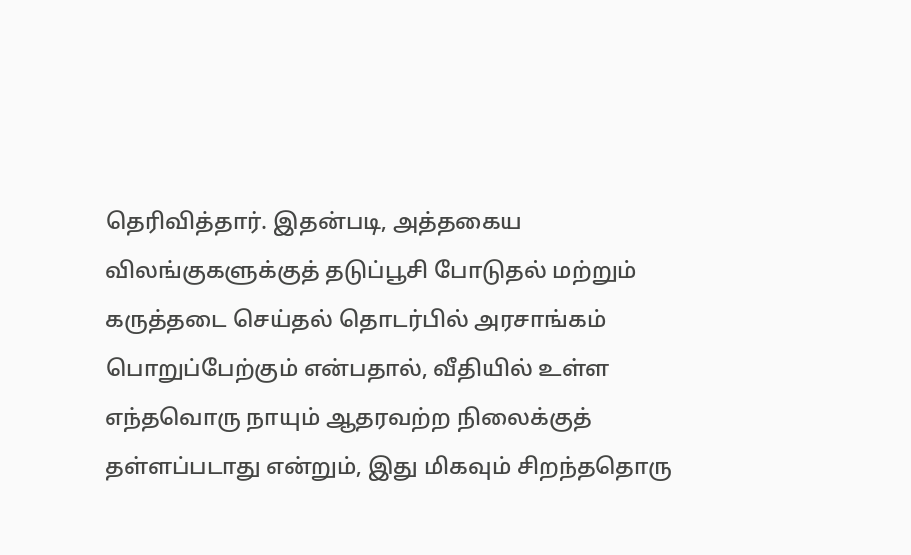தெரிவித்தார். இதன்படி, அத்தகைய விலங்குகளுக்குத் தடுப்பூசி போடுதல் மற்றும் கருத்தடை செய்தல் தொடர்பில் அரசாங்கம் பொறுப்பேற்கும் என்பதால், வீதியில் உள்ள எந்தவொரு நாயும் ஆதரவற்ற நிலைக்குத் தள்ளப்படாது என்றும், இது மிகவும் சிறந்ததொரு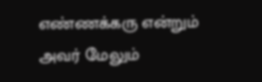எண்ணக்கரு என்றும் அவர் மேலும்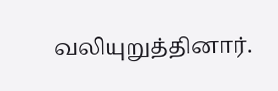வலியுறுத்தினார்.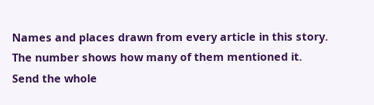Names and places drawn from every article in this story. The number shows how many of them mentioned it.
Send the whole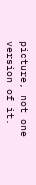picture, not one version of it.